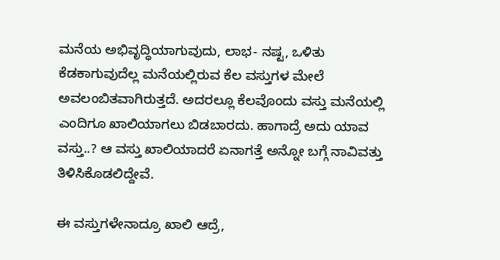ಮನೆಯ ಅಭಿವೃದ್ಧಿಯಾಗುವುದು, ಲಾಭ- ನಷ್ಟ, ಒಳಿತು ಕೆಡಕಾಗುವುದೆಲ್ಲ ಮನೆಯಲ್ಲಿರುವ ಕೆಲ ವಸ್ತುಗಳ ಮೇಲೆ ಅವಲಂಬಿತವಾಗಿರುತ್ತದೆ. ಅದರಲ್ಲೂ ಕೆಲವೊಂದು ವಸ್ತು ಮನೆಯಲ್ಲಿ ಎಂದಿಗೂ ಖಾಲಿಯಾಗಲು ಬಿಡಬಾರದು. ಹಾಗಾದ್ರೆ ಅದು ಯಾವ ವಸ್ತು..? ಆ ವಸ್ತು ಖಾಲಿಯಾದರೆ ಏನಾಗತ್ತೆ ಅನ್ನೋ ಬಗ್ಗೆ ನಾವಿವತ್ತು ತಿಳಿಸಿಕೊಡಲಿದ್ದೇವೆ.

ಈ ವಸ್ತುಗಳೇನಾದ್ರೂ ಖಾಲಿ ಆದ್ರೆ,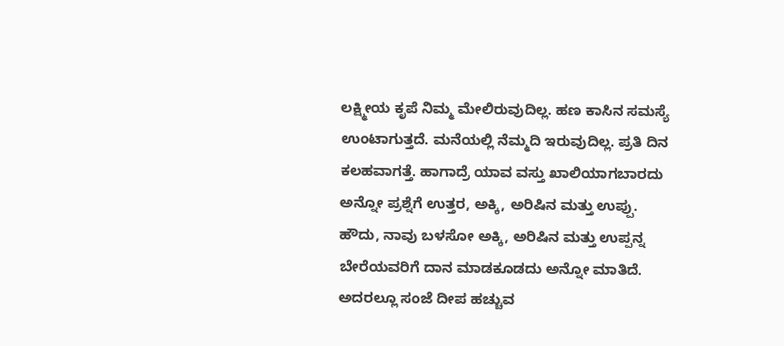ಲಕ್ಷ್ಮೀಯ ಕೃಪೆ ನಿಮ್ಮ ಮೇಲಿರುವುದಿಲ್ಲ. ಹಣ ಕಾಸಿನ ಸಮಸ್ಯೆ ಉಂಟಾಗುತ್ತದೆ. ಮನೆಯಲ್ಲಿ ನೆಮ್ಮದಿ ಇರುವುದಿಲ್ಲ. ಪ್ರತಿ ದಿನ ಕಲಹವಾಗತ್ತೆ. ಹಾಗಾದ್ರೆ ಯಾವ ವಸ್ತು ಖಾಲಿಯಾಗಬಾರದು ಅನ್ನೋ ಪ್ರಶ್ನೆಗೆ ಉತ್ತರ, ಅಕ್ಕಿ, ಅರಿಷಿನ ಮತ್ತು ಉಪ್ಪು.
ಹೌದು, ನಾವು ಬಳಸೋ ಅಕ್ಕಿ, ಅರಿಷಿನ ಮತ್ತು ಉಪ್ಪನ್ನ ಬೇರೆಯವರಿಗೆ ದಾನ ಮಾಡಕೂಡದು ಅನ್ನೋ ಮಾತಿದೆ. ಅದರಲ್ಲೂ ಸಂಜೆ ದೀಪ ಹಚ್ಚುವ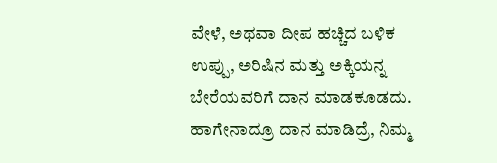ವೇಳೆ, ಅಥವಾ ದೀಪ ಹಚ್ಚಿದ ಬಳಿಕ ಉಪ್ಪು, ಅರಿಷಿನ ಮತ್ತು ಅಕ್ಕಿಯನ್ನ ಬೇರೆಯವರಿಗೆ ದಾನ ಮಾಡಕೂಡದು. ಹಾಗೇನಾದ್ರೂ ದಾನ ಮಾಡಿದ್ರೆ, ನಿಮ್ಮ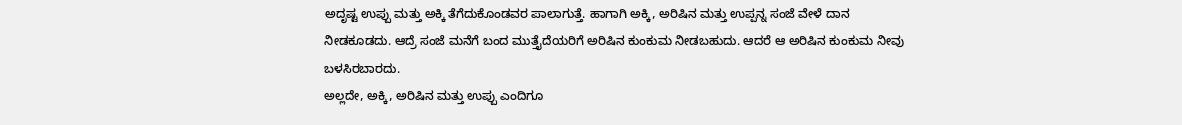ಅದೃಷ್ಟ ಉಪ್ಪು ಮತ್ತು ಅಕ್ಕಿ ತೆಗೆದುಕೊಂಡವರ ಪಾಲಾಗುತ್ತೆ. ಹಾಗಾಗಿ ಅಕ್ಕಿ, ಅರಿಷಿನ ಮತ್ತು ಉಪ್ಪನ್ನ ಸಂಜೆ ವೇಳೆ ದಾನ ನೀಡಕೂಡದು. ಆದ್ರೆ ಸಂಜೆ ಮನೆಗೆ ಬಂದ ಮುತ್ತೈದೆಯರಿಗೆ ಅರಿಷಿನ ಕುಂಕುಮ ನೀಡಬಹುದು. ಆದರೆ ಆ ಅರಿಷಿನ ಕುಂಕುಮ ನೀವು ಬಳಸಿರಬಾರದು.
ಅಲ್ಲದೇ, ಅಕ್ಕಿ, ಅರಿಷಿನ ಮತ್ತು ಉಪ್ಪು ಎಂದಿಗೂ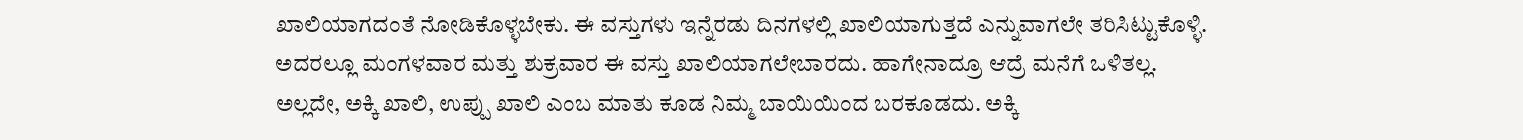ಖಾಲಿಯಾಗದಂತೆ ನೋಡಿಕೊಳ್ಳಬೇಕು. ಈ ವಸ್ತುಗಳು ಇನ್ನೆರಡು ದಿನಗಳಲ್ಲಿ ಖಾಲಿಯಾಗುತ್ತದೆ ಎನ್ನುವಾಗಲೇ ತರಿಸಿಟ್ಟುಕೊಳ್ಳಿ. ಅದರಲ್ಲೂ ಮಂಗಳವಾರ ಮತ್ತು ಶುಕ್ರವಾರ ಈ ವಸ್ತು ಖಾಲಿಯಾಗಲೇಬಾರದು. ಹಾಗೇನಾದ್ರೂ ಆದ್ರೆ ಮನೆಗೆ ಒಳಿತಲ್ಲ. ಅಲ್ಲದೇ, ಅಕ್ಕಿ ಖಾಲಿ, ಉಪ್ಪು ಖಾಲಿ ಎಂಬ ಮಾತು ಕೂಡ ನಿಮ್ಮ ಬಾಯಿಯಿಂದ ಬರಕೂಡದು. ಅಕ್ಕಿ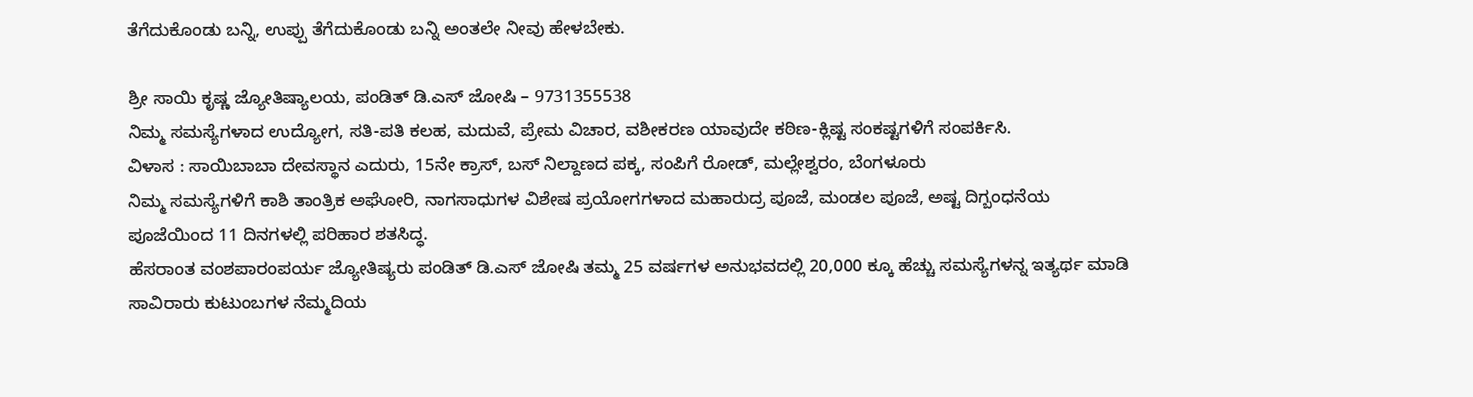ತೆಗೆದುಕೊಂಡು ಬನ್ನಿ, ಉಪ್ಪು ತೆಗೆದುಕೊಂಡು ಬನ್ನಿ ಅಂತಲೇ ನೀವು ಹೇಳಬೇಕು.

ಶ್ರೀ ಸಾಯಿ ಕೃಷ್ಣ ಜ್ಯೋತಿಷ್ಯಾಲಯ, ಪಂಡಿತ್ ಡಿ.ಎಸ್ ಜೋಷಿ – 9731355538
ನಿಮ್ಮ ಸಮಸ್ಯೆಗಳಾದ ಉದ್ಯೋಗ, ಸತಿ-ಪತಿ ಕಲಹ, ಮದುವೆ, ಪ್ರೇಮ ವಿಚಾರ, ವಶೀಕರಣ ಯಾವುದೇ ಕಠಿಣ-ಕ್ಲಿಷ್ಟ ಸಂಕಷ್ಟಗಳಿಗೆ ಸಂಪರ್ಕಿಸಿ.
ವಿಳಾಸ : ಸಾಯಿಬಾಬಾ ದೇವಸ್ಥಾನ ಎದುರು, 15ನೇ ಕ್ರಾಸ್, ಬಸ್ ನಿಲ್ದಾಣದ ಪಕ್ಕ, ಸಂಪಿಗೆ ರೋಡ್, ಮಲ್ಲೇಶ್ವರಂ, ಬೆಂಗಳೂರು
ನಿಮ್ಮ ಸಮಸ್ಯೆಗಳಿಗೆ ಕಾಶಿ ತಾಂತ್ರಿಕ ಅಘೋರಿ, ನಾಗಸಾಧುಗಳ ವಿಶೇಷ ಪ್ರಯೋಗಗಳಾದ ಮಹಾರುದ್ರ ಪೂಜೆ, ಮಂಡಲ ಪೂಜೆ, ಅಷ್ಟ ದಿಗ್ಬಂಧನೆಯ ಪೂಜೆಯಿಂದ 11 ದಿನಗಳಲ್ಲಿ ಪರಿಹಾರ ಶತಸಿದ್ಧ.
ಹೆಸರಾಂತ ವಂಶಪಾರಂಪರ್ಯ ಜ್ಯೋತಿಷ್ಯರು ಪಂಡಿತ್ ಡಿ.ಎಸ್ ಜೋಷಿ ತಮ್ಮ 25 ವರ್ಷಗಳ ಅನುಭವದಲ್ಲಿ 20,000 ಕ್ಕೂ ಹೆಚ್ಚು ಸಮಸ್ಯೆಗಳನ್ನ ಇತ್ಯರ್ಥ ಮಾಡಿ ಸಾವಿರಾರು ಕುಟುಂಬಗಳ ನೆಮ್ಮದಿಯ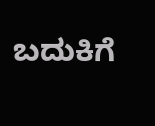ಬದುಕಿಗೆ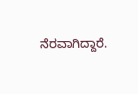ನೆರವಾಗಿದ್ದಾರೆ.